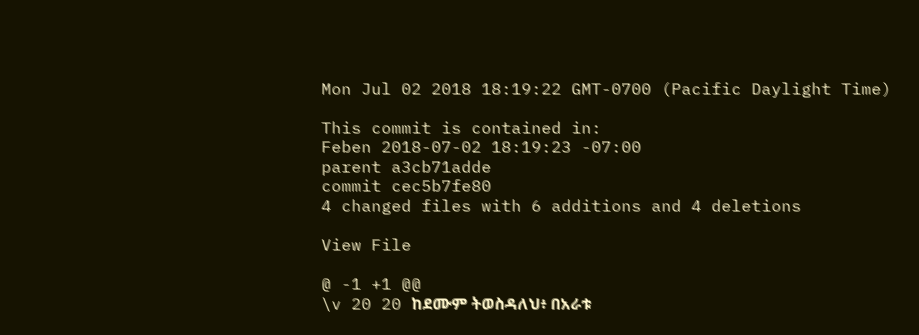Mon Jul 02 2018 18:19:22 GMT-0700 (Pacific Daylight Time)

This commit is contained in:
Feben 2018-07-02 18:19:23 -07:00
parent a3cb71adde
commit cec5b7fe80
4 changed files with 6 additions and 4 deletions

View File

@ -1 +1 @@
\v 20 20 ከደሙም ትወስዳለህ፥ በአራቱ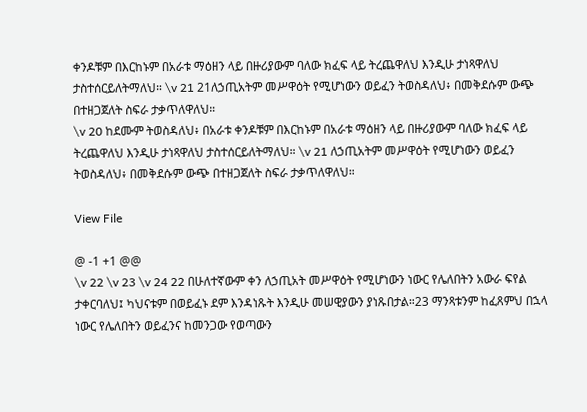ቀንዶቹም በእርከኑም በአራቱ ማዕዘን ላይ በዙሪያውም ባለው ክፈፍ ላይ ትረጨዋለህ እንዲሁ ታነጻዋለህ ታስተሰርይለትማለህ። \v 21 21ለኃጢአትም መሥዋዕት የሚሆነውን ወይፈን ትወስዳለህ፥ በመቅደሱም ውጭ በተዘጋጀለት ስፍራ ታቃጥለዋለህ።
\v 20 ከደሙም ትወስዳለህ፥ በአራቱ ቀንዶቹም በእርከኑም በአራቱ ማዕዘን ላይ በዙሪያውም ባለው ክፈፍ ላይ ትረጨዋለህ እንዲሁ ታነጻዋለህ ታስተሰርይለትማለህ። \v 21 ለኃጢአትም መሥዋዕት የሚሆነውን ወይፈን ትወስዳለህ፥ በመቅደሱም ውጭ በተዘጋጀለት ስፍራ ታቃጥለዋለህ።

View File

@ -1 +1 @@
\v 22 \v 23 \v 24 22 በሁለተኛውም ቀን ለኃጢአት መሥዋዕት የሚሆነውን ነውር የሌለበትን አውራ ፍየል ታቀርባለህ፤ ካህናቱም በወይፈኑ ደም እንዳነጹት እንዲሁ መሠዊያውን ያነጹበታል።23 ማንጻቱንም ከፈጸምህ በኋላ ነውር የሌለበትን ወይፈንና ከመንጋው የወጣውን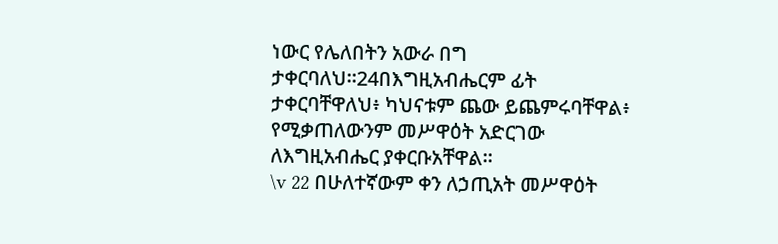ነውር የሌለበትን አውራ በግ ታቀርባለህ።24በእግዚአብሔርም ፊት ታቀርባቸዋለህ፥ ካህናቱም ጨው ይጨምሩባቸዋል፥ የሚቃጠለውንም መሥዋዕት አድርገው ለእግዚአብሔር ያቀርቡአቸዋል።
\v 22 በሁለተኛውም ቀን ለኃጢአት መሥዋዕት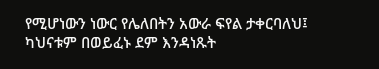የሚሆነውን ነውር የሌለበትን አውራ ፍየል ታቀርባለህ፤ ካህናቱም በወይፈኑ ደም እንዳነጹት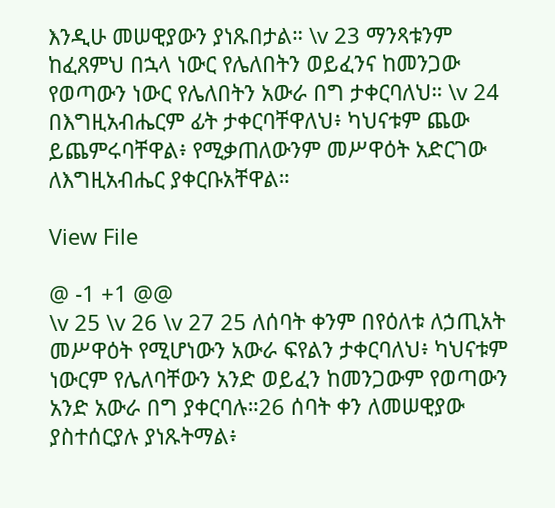እንዲሁ መሠዊያውን ያነጹበታል። \v 23 ማንጻቱንም ከፈጸምህ በኋላ ነውር የሌለበትን ወይፈንና ከመንጋው የወጣውን ነውር የሌለበትን አውራ በግ ታቀርባለህ። \v 24 በእግዚአብሔርም ፊት ታቀርባቸዋለህ፥ ካህናቱም ጨው ይጨምሩባቸዋል፥ የሚቃጠለውንም መሥዋዕት አድርገው ለእግዚአብሔር ያቀርቡአቸዋል።

View File

@ -1 +1 @@
\v 25 \v 26 \v 27 25 ለሰባት ቀንም በየዕለቱ ለኃጢአት መሥዋዕት የሚሆነውን አውራ ፍየልን ታቀርባለህ፥ ካህናቱም ነውርም የሌለባቸውን አንድ ወይፈን ከመንጋውም የወጣውን አንድ አውራ በግ ያቀርባሉ።26 ሰባት ቀን ለመሠዊያው ያስተሰርያሉ ያነጹትማል፥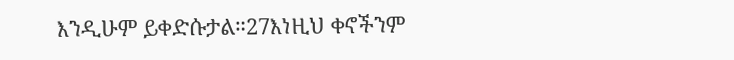እንዲሁም ይቀድሱታል።27እነዚህ ቀኖችንም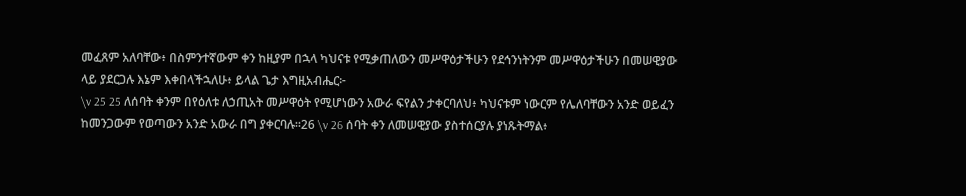መፈጸም አለባቸው፥ በስምንተኛውም ቀን ከዚያም በኋላ ካህናቱ የሚቃጠለውን መሥዋዕታችሁን የደኅንነትንም መሥዋዕታችሁን በመሠዊያው ላይ ያደርጋሉ እኔም እቀበላችኋለሁ፥ ይላል ጌታ እግዚአብሔር፦
\v 25 25 ለሰባት ቀንም በየዕለቱ ለኃጢአት መሥዋዕት የሚሆነውን አውራ ፍየልን ታቀርባለህ፥ ካህናቱም ነውርም የሌለባቸውን አንድ ወይፈን ከመንጋውም የወጣውን አንድ አውራ በግ ያቀርባሉ።26 \v 26 ሰባት ቀን ለመሠዊያው ያስተሰርያሉ ያነጹትማል፥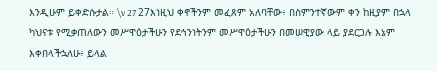እንዲሁም ይቀድሱታል። \v 27 27እነዚህ ቀኖችንም መፈጸም አለባቸው፥ በስምንተኛውም ቀን ከዚያም በኋላ ካህናቱ የሚቃጠለውን መሥዋዕታችሁን የደኅንነትንም መሥዋዕታችሁን በመሠዊያው ላይ ያደርጋሉ እኔም እቀበላችኋለሁ፥ ይላል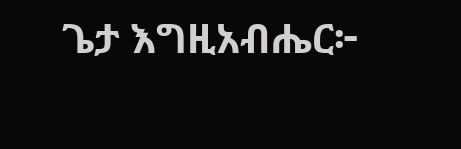ጌታ እግዚአብሔር፦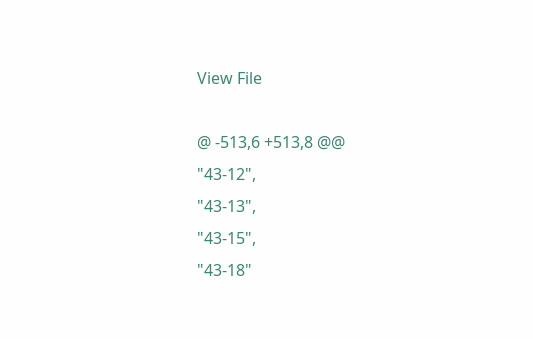View File

@ -513,6 +513,8 @@
"43-12",
"43-13",
"43-15",
"43-18"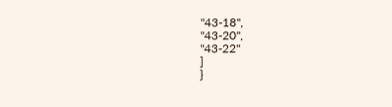"43-18",
"43-20",
"43-22"
]
}